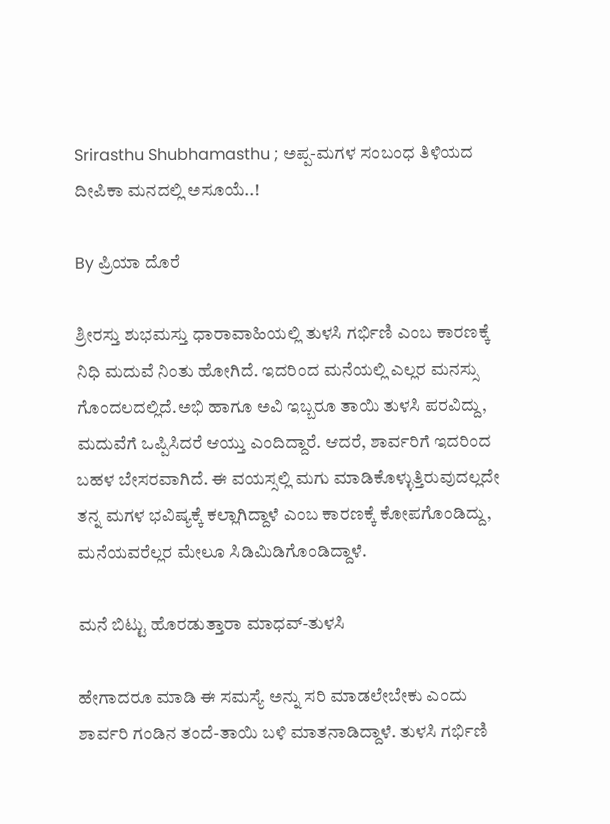Srirasthu Shubhamasthu ; ಅಪ್ಪ-ಮಗಳ ಸಂಬಂಧ ತಿಳಿಯದ ದೀಪಿಕಾ ಮನದಲ್ಲಿ ಅಸೂಯೆ..!

By ಪ್ರಿಯಾ ದೊರೆ

ಶ್ರೀರಸ್ತು ಶುಭಮಸ್ತು ಧಾರಾವಾಹಿಯಲ್ಲಿ ತುಳಸಿ ಗರ್ಭಿಣಿ ಎಂಬ ಕಾರಣಕ್ಕೆ ನಿಧಿ ಮದುವೆ ನಿಂತು ಹೋಗಿದೆ. ಇದರಿಂದ ಮನೆಯಲ್ಲಿ ಎಲ್ಲರ ಮನಸ್ಸು ಗೊಂದಲದಲ್ಲಿದೆ.ಅಭಿ ಹಾಗೂ ಅವಿ ಇಬ್ಬರೂ ತಾಯಿ ತುಳಸಿ ಪರವಿದ್ದು, ಮದುವೆಗೆ ಒಪ್ಪಿಸಿದರೆ ಆಯ್ತು ಎಂದಿದ್ದಾರೆ. ಆದರೆ, ಶಾರ್ವರಿಗೆ ಇದರಿಂದ ಬಹಳ ಬೇಸರವಾಗಿದೆ. ಈ ವಯಸ್ಸಲ್ಲಿ ಮಗು ಮಾಡಿಕೊಳ್ಳುತ್ತಿರುವುದಲ್ಲದೇ ತನ್ನ ಮಗಳ ಭವಿಷ್ಯಕ್ಕೆ ಕಲ್ಲಾಗಿದ್ದಾಳೆ ಎಂಬ ಕಾರಣಕ್ಕೆ ಕೋಪಗೊಂಡಿದ್ದು, ಮನೆಯವರೆಲ್ಲರ ಮೇಲೂ ಸಿಡಿಮಿಡಿಗೊಂಡಿದ್ದಾಳೆ.

ಮನೆ ಬಿಟ್ಟು ಹೊರಡುತ್ತಾರಾ ಮಾಧವ್-ತುಳಸಿ

ಹೇಗಾದರೂ ಮಾಡಿ ಈ ಸಮಸ್ಯೆ ಅನ್ನು ಸರಿ ಮಾಡಲೇಬೇಕು ಎಂದು ಶಾರ್ವರಿ ಗಂಡಿನ ತಂದೆ-ತಾಯಿ ಬಳಿ ಮಾತನಾಡಿದ್ದಾಳೆ. ತುಳಸಿ ಗರ್ಭಿಣಿ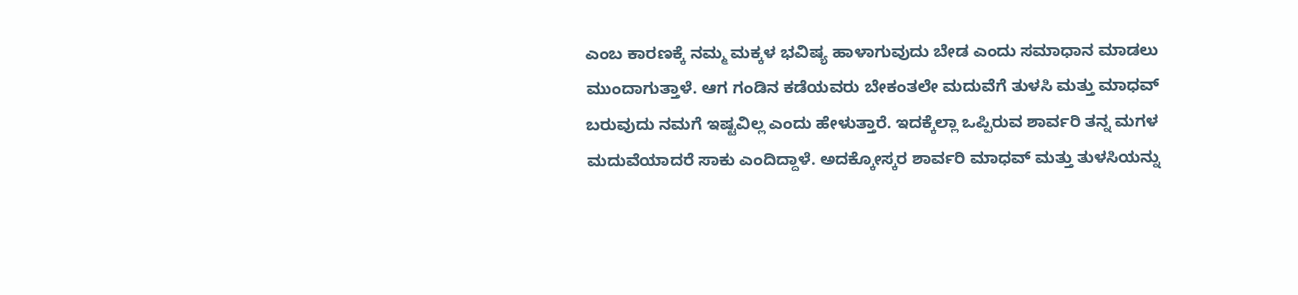ಎಂಬ ಕಾರಣಕ್ಕೆ ನಮ್ಮ ಮಕ್ಕಳ ಭವಿಷ್ಯ ಹಾಳಾಗುವುದು ಬೇಡ ಎಂದು ಸಮಾಧಾನ ಮಾಡಲು ಮುಂದಾಗುತ್ತಾಳೆ. ಆಗ ಗಂಡಿನ ಕಡೆಯವರು ಬೇಕಂತಲೇ ಮದುವೆಗೆ ತುಳಸಿ ಮತ್ತು ಮಾಧವ್ ಬರುವುದು ನಮಗೆ ಇಷ್ಟವಿಲ್ಲ ಎಂದು ಹೇಳುತ್ತಾರೆ. ಇದಕ್ಕೆಲ್ಲಾ ಒಪ್ಪಿರುವ ಶಾರ್ವರಿ ತನ್ನ ಮಗಳ ಮದುವೆಯಾದರೆ ಸಾಕು ಎಂದಿದ್ದಾಳೆ. ಅದಕ್ಕೋಸ್ಕರ ಶಾರ್ವರಿ ಮಾಧವ್ ಮತ್ತು ತುಳಸಿಯನ್ನು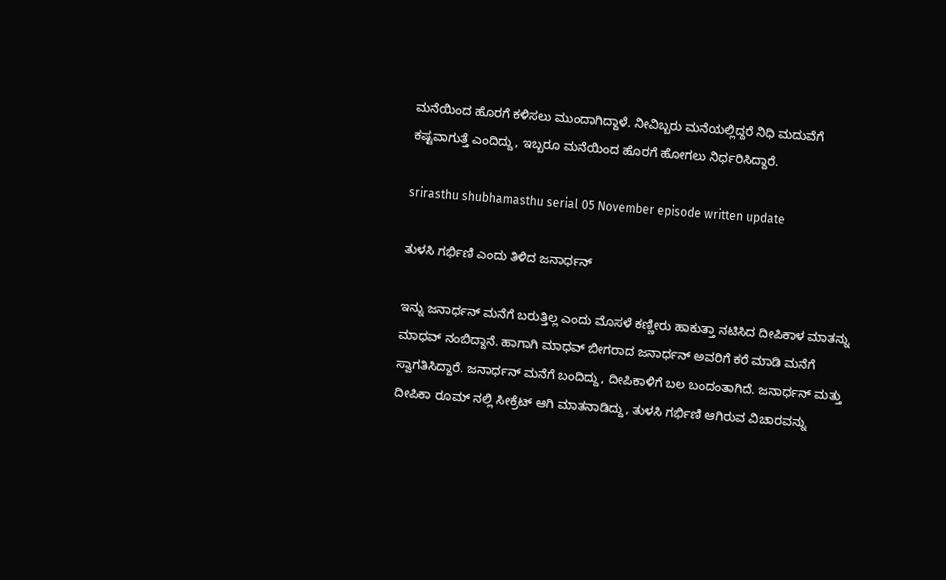ಮನೆಯಿಂದ ಹೊರಗೆ ಕಳಿಸಲು ಮುಂದಾಗಿದ್ದಾಳೆ. ನೀವಿಬ್ಬರು ಮನೆಯಲ್ಲಿದ್ದರೆ ನಿಧಿ ಮದುವೆಗೆ ಕಷ್ಟವಾಗುತ್ತೆ ಎಂದಿದ್ದು, ಇಬ್ಬರೂ ಮನೆಯಿಂದ ಹೊರಗೆ ಹೋಗಲು ನಿರ್ಧರಿಸಿದ್ದಾರೆ.

srirasthu shubhamasthu serial 05 November episode written update

ತುಳಸಿ ಗರ್ಭಿಣಿ ಎಂದು ತಿಳಿದ ಜನಾರ್ಧನ್

ಇನ್ನು ಜನಾರ್ಧನ್ ಮನೆಗೆ ಬರುತ್ತಿಲ್ಲ ಎಂದು ಮೊಸಳೆ ಕಣ್ಣೀರು ಹಾಕುತ್ತಾ ನಟಿಸಿದ ದೀಪಿಕಾಳ ಮಾತನ್ನು ಮಾಧವ್ ನಂಬಿದ್ದಾನೆ. ಹಾಗಾಗಿ ಮಾಧವ್ ಬೀಗರಾದ ಜನಾರ್ಧನ್ ಅವರಿಗೆ ಕರೆ ಮಾಡಿ ಮನೆಗೆ ಸ್ವಾಗತಿಸಿದ್ದಾರೆ. ಜನಾರ್ಧನ್ ಮನೆಗೆ ಬಂದಿದ್ದು, ದೀಪಿಕಾಳಿಗೆ ಬಲ ಬಂದಂತಾಗಿದೆ. ಜನಾರ್ಧನ್ ಮತ್ತು ದೀಪಿಕಾ ರೂಮ್ ನಲ್ಲಿ ಸೀಕ್ರೆಟ್ ಆಗಿ ಮಾತನಾಡಿದ್ದು, ತುಳಸಿ ಗರ್ಭಿಣಿ ಆಗಿರುವ ವಿಚಾರವನ್ನು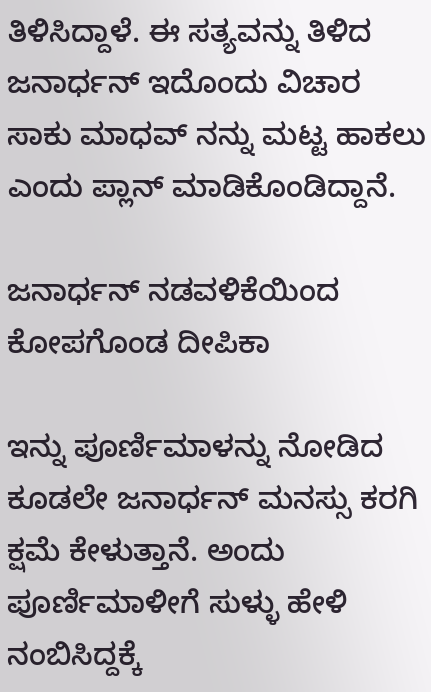ತಿಳಿಸಿದ್ದಾಳೆ. ಈ ಸತ್ಯವನ್ನು ತಿಳಿದ ಜನಾರ್ಧನ್ ಇದೊಂದು ವಿಚಾರ ಸಾಕು ಮಾಧವ್ ನನ್ನು ಮಟ್ಟ ಹಾಕಲು ಎಂದು ಪ್ಲಾನ್ ಮಾಡಿಕೊಂಡಿದ್ದಾನೆ.

ಜನಾರ್ಧನ್ ನಡವಳಿಕೆಯಿಂದ ಕೋಪಗೊಂಡ ದೀಪಿಕಾ

ಇನ್ನು ಪೂರ್ಣಿಮಾಳನ್ನು ನೋಡಿದ ಕೂಡಲೇ ಜನಾರ್ಧನ್ ಮನಸ್ಸು ಕರಗಿ ಕ್ಷಮೆ ಕೇಳುತ್ತಾನೆ. ಅಂದು ಪೂರ್ಣಿಮಾಳೀಗೆ ಸುಳ್ಳು ಹೇಳಿ ನಂಬಿಸಿದ್ದಕ್ಕೆ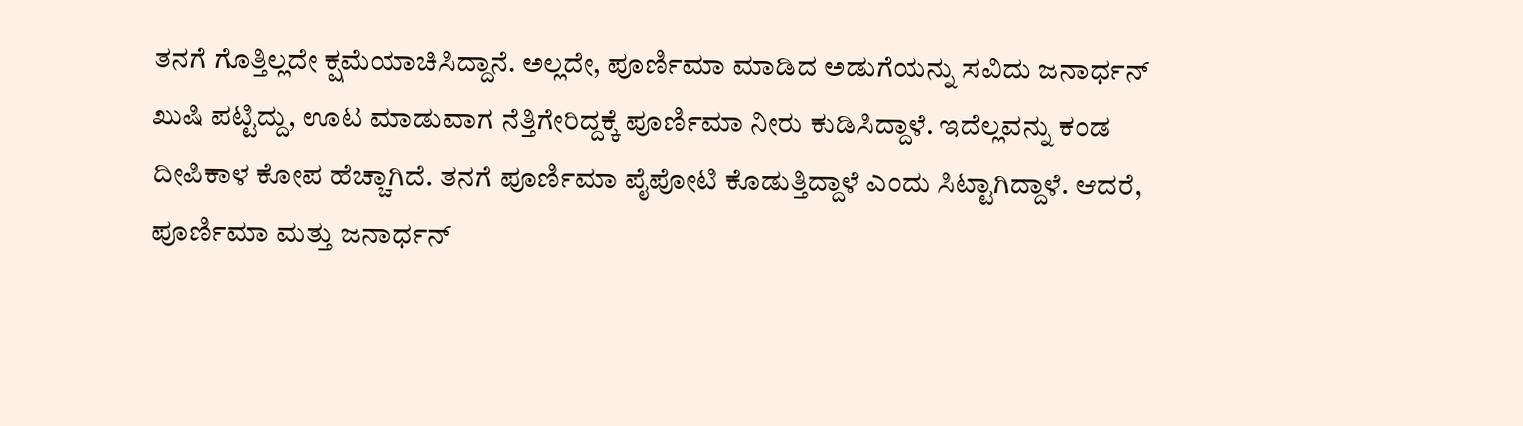ತನಗೆ ಗೊತ್ತಿಲ್ಲದೇ ಕ್ಷಮೆಯಾಚಿಸಿದ್ದಾನೆ. ಅಲ್ಲದೇ, ಪೂರ್ಣಿಮಾ ಮಾಡಿದ ಅಡುಗೆಯನ್ನು ಸವಿದು ಜನಾರ್ಧನ್ ಖುಷಿ ಪಟ್ಟಿದ್ದು, ಊಟ ಮಾಡುವಾಗ ನೆತ್ತಿಗೇರಿದ್ದಕ್ಕೆ ಪೂರ್ಣಿಮಾ ನೀರು ಕುಡಿಸಿದ್ದಾಳೆ. ಇದೆಲ್ಲವನ್ನು ಕಂಡ ದೀಪಿಕಾಳ ಕೋಪ ಹೆಚ್ಚಾಗಿದೆ. ತನಗೆ ಪೂರ್ಣಿಮಾ ಪೈಪೋಟಿ ಕೊಡುತ್ತಿದ್ದಾಳೆ ಎಂದು ಸಿಟ್ಟಾಗಿದ್ದಾಳೆ. ಆದರೆ, ಪೂರ್ಣಿಮಾ ಮತ್ತು ಜನಾರ್ಧನ್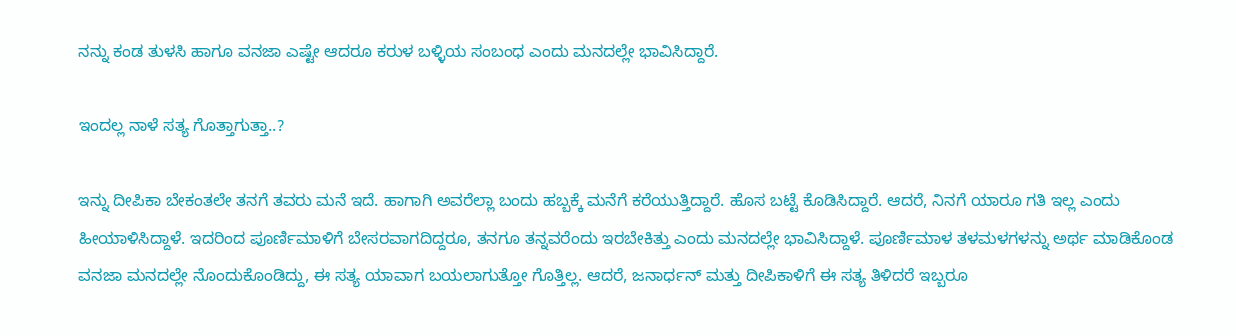ನನ್ನು ಕಂಡ ತುಳಸಿ ಹಾಗೂ ವನಜಾ ಎಷ್ಟೇ ಆದರೂ ಕರುಳ ಬಳ್ಳಿಯ ಸಂಬಂಧ ಎಂದು ಮನದಲ್ಲೇ ಭಾವಿಸಿದ್ದಾರೆ.

ಇಂದಲ್ಲ ನಾಳೆ ಸತ್ಯ ಗೊತ್ತಾಗುತ್ತಾ..?

ಇನ್ನು ದೀಪಿಕಾ ಬೇಕಂತಲೇ ತನಗೆ ತವರು ಮನೆ ಇದೆ. ಹಾಗಾಗಿ ಅವರೆಲ್ಲಾ ಬಂದು ಹಬ್ಬಕ್ಕೆ ಮನೆಗೆ ಕರೆಯುತ್ತಿದ್ದಾರೆ. ಹೊಸ ಬಟ್ಟೆ ಕೊಡಿಸಿದ್ದಾರೆ. ಆದರೆ, ನಿನಗೆ ಯಾರೂ ಗತಿ ಇಲ್ಲ ಎಂದು ಹೀಯಾಳಿಸಿದ್ದಾಳೆ. ಇದರಿಂದ ಪೂರ್ಣಿಮಾಳಿಗೆ ಬೇಸರವಾಗದಿದ್ದರೂ, ತನಗೂ ತನ್ನವರೆಂದು ಇರಬೇಕಿತ್ತು ಎಂದು ಮನದಲ್ಲೇ ಭಾವಿಸಿದ್ದಾಳೆ. ಪೂರ್ಣಿಮಾಳ ತಳಮಳಗಳನ್ನು ಅರ್ಥ ಮಾಡಿಕೊಂಡ ವನಜಾ ಮನದಲ್ಲೇ ನೊಂದುಕೊಂಡಿದ್ದು, ಈ ಸತ್ಯ ಯಾವಾಗ ಬಯಲಾಗುತ್ತೋ ಗೊತ್ತಿಲ್ಲ. ಆದರೆ, ಜನಾರ್ಧನ್ ಮತ್ತು ದೀಪಿಕಾಳಿಗೆ ಈ ಸತ್ಯ ತಿಳಿದರೆ ಇಬ್ಬರೂ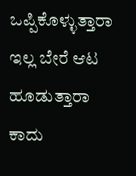ಒಪ್ಪಿಕೊಳ್ಳುತ್ತಾರಾ ಇಲ್ಲ ಬೇರೆ ಆಟ ಹೂಡುತ್ತಾರಾ ಕಾದು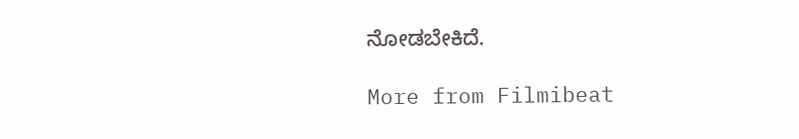ನೋಡಬೇಕಿದೆ.

More from Filmibeat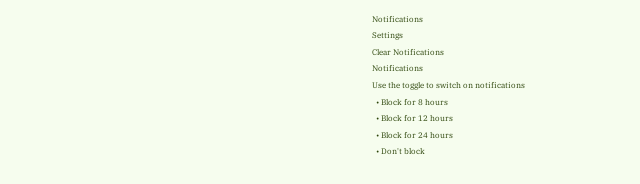Notifications
Settings
Clear Notifications
Notifications
Use the toggle to switch on notifications
  • Block for 8 hours
  • Block for 12 hours
  • Block for 24 hours
  • Don't block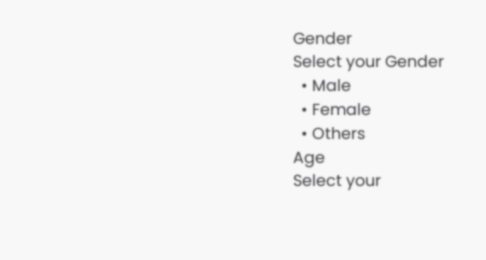Gender
Select your Gender
  • Male
  • Female
  • Others
Age
Select your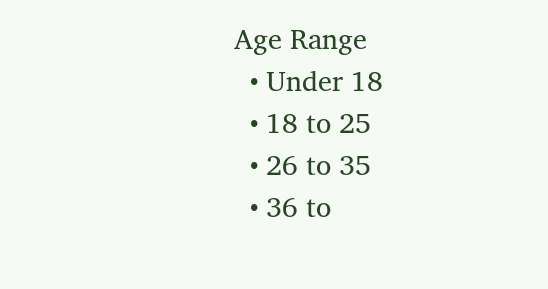Age Range
  • Under 18
  • 18 to 25
  • 26 to 35
  • 36 to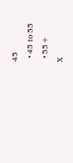45
  • 45 to 55
  • 55+
X